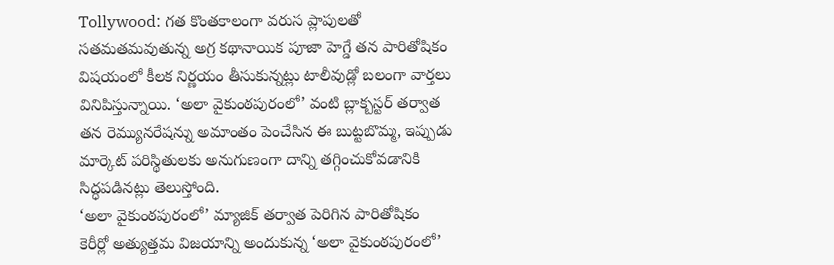Tollywood: గత కొంతకాలంగా వరుస ప్లాపులతో సతమతమవుతున్న అగ్ర కథానాయిక పూజా హెగ్డే తన పారితోషికం విషయంలో కీలక నిర్ణయం తీసుకున్నట్లు టాలీవుడ్లో బలంగా వార్తలు వినిపిస్తున్నాయి. ‘అలా వైకుంఠపురంలో’ వంటి బ్లాక్బస్టర్ తర్వాత తన రెమ్యునరేషన్ను అమాంతం పెంచేసిన ఈ బుట్టబొమ్మ, ఇప్పుడు మార్కెట్ పరిస్థితులకు అనుగుణంగా దాన్ని తగ్గించుకోవడానికి సిద్ధపడినట్లు తెలుస్తోంది.
‘అలా వైకుంఠపురంలో’ మ్యాజిక్ తర్వాత పెరిగిన పారితోషికం
కెరీర్లో అత్యుత్తమ విజయాన్ని అందుకున్న ‘అలా వైకుంఠపురంలో’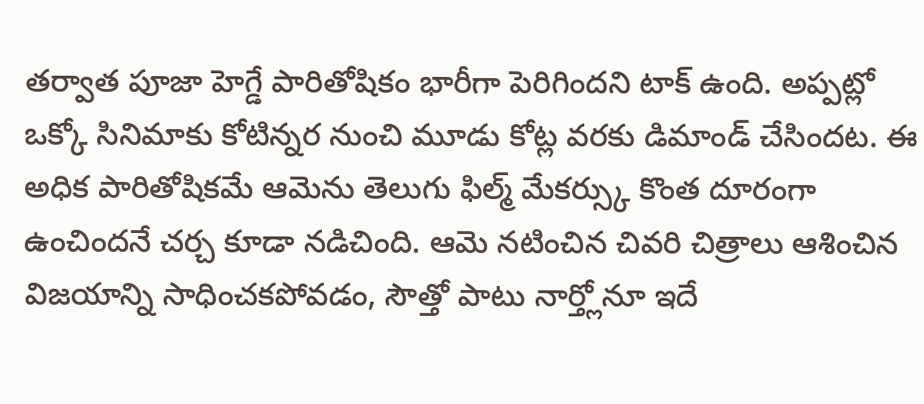తర్వాత పూజా హెగ్డే పారితోషికం భారీగా పెరిగిందని టాక్ ఉంది. అప్పట్లో ఒక్కో సినిమాకు కోటిన్నర నుంచి మూడు కోట్ల వరకు డిమాండ్ చేసిందట. ఈ అధిక పారితోషికమే ఆమెను తెలుగు ఫిల్మ్ మేకర్స్కు కొంత దూరంగా ఉంచిందనే చర్చ కూడా నడిచింది. ఆమె నటించిన చివరి చిత్రాలు ఆశించిన విజయాన్ని సాధించకపోవడం, సౌత్తో పాటు నార్త్లోనూ ఇదే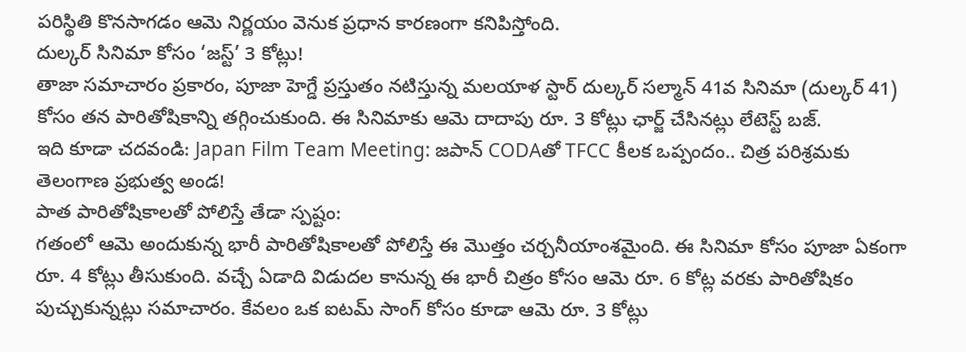పరిస్థితి కొనసాగడం ఆమె నిర్ణయం వెనుక ప్రధాన కారణంగా కనిపిస్తోంది.
దుల్కర్ సినిమా కోసం ‘జస్ట్’ 3 కోట్లు!
తాజా సమాచారం ప్రకారం, పూజా హెగ్డే ప్రస్తుతం నటిస్తున్న మలయాళ స్టార్ దుల్కర్ సల్మాన్ 41వ సినిమా (దుల్కర్ 41) కోసం తన పారితోషికాన్ని తగ్గించుకుంది. ఈ సినిమాకు ఆమె దాదాపు రూ. 3 కోట్లు ఛార్జ్ చేసినట్లు లేటెస్ట్ బజ్.
ఇది కూడా చదవండి: Japan Film Team Meeting: జపాన్ CODAతో TFCC కీలక ఒప్పందం.. చిత్ర పరిశ్రమకు తెలంగాణ ప్రభుత్వ అండ!
పాత పారితోషికాలతో పోలిస్తే తేడా స్పష్టం:
గతంలో ఆమె అందుకున్న భారీ పారితోషికాలతో పోలిస్తే ఈ మొత్తం చర్చనీయాంశమైంది. ఈ సినిమా కోసం పూజా ఏకంగా రూ. 4 కోట్లు తీసుకుంది. వచ్చే ఏడాది విడుదల కానున్న ఈ భారీ చిత్రం కోసం ఆమె రూ. 6 కోట్ల వరకు పారితోషికం పుచ్చుకున్నట్లు సమాచారం. కేవలం ఒక ఐటమ్ సాంగ్ కోసం కూడా ఆమె రూ. 3 కోట్లు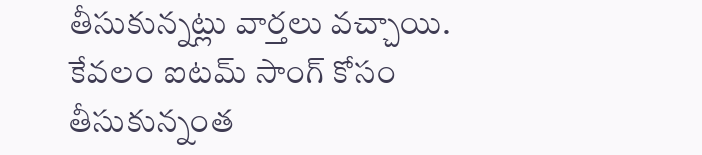తీసుకున్నట్లు వార్తలు వచ్చాయి. కేవలం ఐటమ్ సాంగ్ కోసం తీసుకున్నంత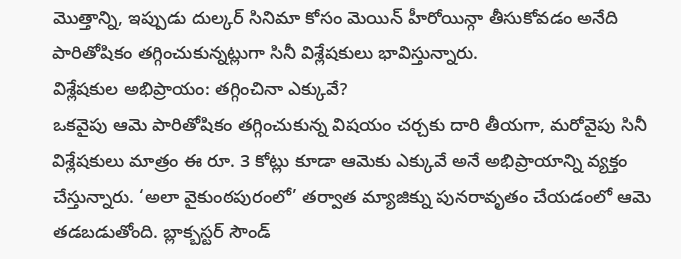మొత్తాన్ని, ఇప్పుడు దుల్కర్ సినిమా కోసం మెయిన్ హీరోయిన్గా తీసుకోవడం అనేది పారితోషికం తగ్గించుకున్నట్లుగా సినీ విశ్లేషకులు భావిస్తున్నారు.
విశ్లేషకుల అభిప్రాయం: తగ్గించినా ఎక్కువే?
ఒకవైపు ఆమె పారితోషికం తగ్గించుకున్న విషయం చర్చకు దారి తీయగా, మరోవైపు సినీ విశ్లేషకులు మాత్రం ఈ రూ. 3 కోట్లు కూడా ఆమెకు ఎక్కువే అనే అభిప్రాయాన్ని వ్యక్తం చేస్తున్నారు. ‘అలా వైకుంఠపురంలో’ తర్వాత మ్యాజిక్ను పునరావృతం చేయడంలో ఆమె తడబడుతోంది. బ్లాక్బస్టర్ సౌండ్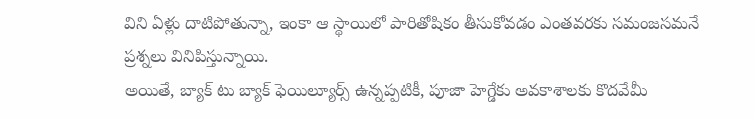విని ఏళ్లు దాటిపోతున్నా, ఇంకా ఆ స్థాయిలో పారితోషికం తీసుకోవడం ఎంతవరకు సమంజసమనే ప్రశ్నలు వినిపిస్తున్నాయి.
అయితే, బ్యాక్ టు బ్యాక్ ఫెయిల్యూర్స్ ఉన్నప్పటికీ, పూజా హెగ్డేకు అవకాశాలకు కొదవేమీ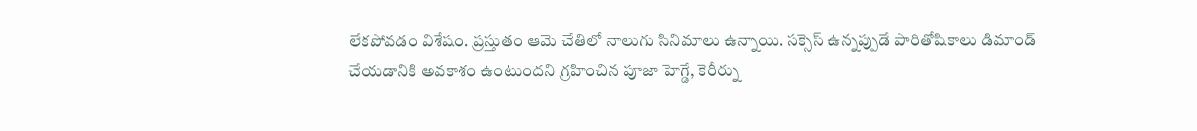లేకపోవడం విశేషం. ప్రస్తుతం ఆమె చేతిలో నాలుగు సినిమాలు ఉన్నాయి. సక్సెస్ ఉన్నప్పుడే పారితోషికాలు డిమాండ్ చేయడానికి అవకాశం ఉంటుందని గ్రహించిన పూజా హెగ్డే, కెరీర్ను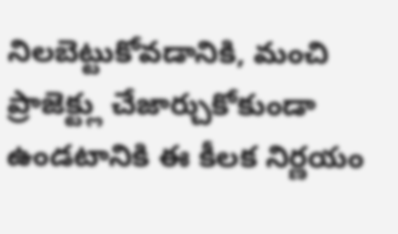నిలబెట్టుకోవడానికి, మంచి ప్రాజెక్ట్లు చేజార్చుకోకుండా ఉండటానికి ఈ కీలక నిర్ణయం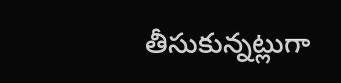తీసుకున్నట్లుగా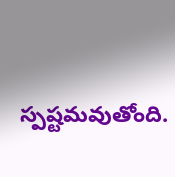స్పష్టమవుతోంది.